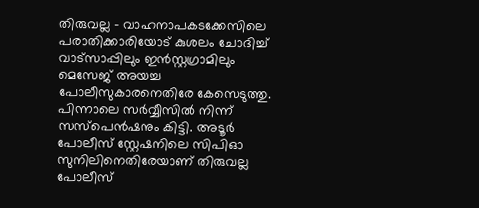തിരുവല്ല – വാഹനാപകടക്കേസിലെ പരാതിക്കാരിയോട് കുശലം ചോദിച്ച് വാട്സാപ്പിലും ഇൻസ്റ്റഗ്രാമിലും മെസേജ് അയച്ച പോലീസുകാരനെതിരേ കേസെടുത്തു. പിന്നാലെ സർവ്വീസിൽ നിന്ന് സസ്പെൻഷനും കിട്ടി. അടൂർ പോലീസ് സ്റ്റേഷനിലെ സിപിഓ സുനിലിനെതിരേയാണ് തിരുവല്ല പോലീസ്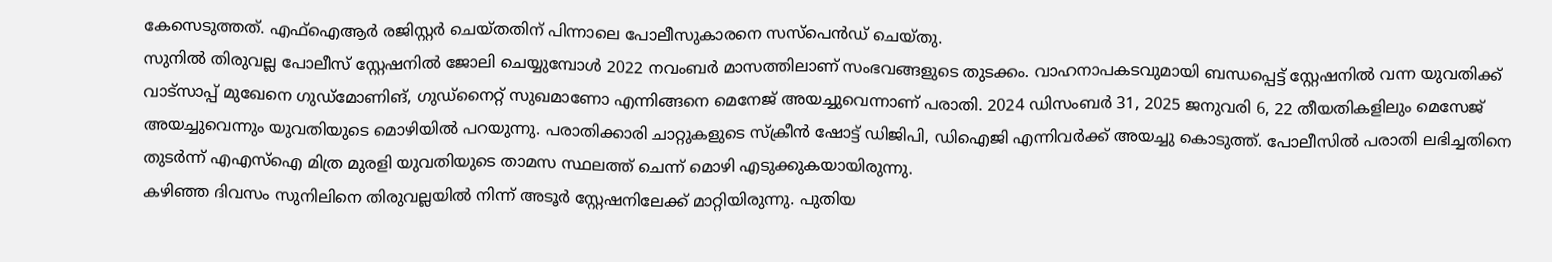കേസെടുത്തത്. എഫ്ഐആർ രജിസ്റ്റർ ചെയ്തതിന് പിന്നാലെ പോലീസുകാരനെ സസ്പെൻഡ് ചെയ്തു.
സുനിൽ തിരുവല്ല പോലീസ് സ്റ്റേഷനിൽ ജോലി ചെയ്യുമ്പോൾ 2022 നവംബർ മാസത്തിലാണ് സംഭവങ്ങളുടെ തുടക്കം. വാഹനാപകടവുമായി ബന്ധപ്പെട്ട് സ്റ്റേഷനിൽ വന്ന യുവതിക്ക് വാട്സാപ്പ് മുഖേനെ ഗുഡ്മോണിങ്, ഗുഡ്നൈറ്റ് സുഖമാണോ എന്നിങ്ങനെ മെനേജ് അയച്ചുവെന്നാണ് പരാതി. 2024 ഡിസംബർ 31, 2025 ജനുവരി 6, 22 തീയതികളിലും മെസേജ് അയച്ചുവെന്നും യുവതിയുടെ മൊഴിയിൽ പറയുന്നു. പരാതിക്കാരി ചാറ്റുകളുടെ സ്ക്രീൻ ഷോട്ട് ഡിജിപി, ഡിഐജി എന്നിവർക്ക് അയച്ചു കൊടുത്ത്. പോലീസിൽ പരാതി ലഭിച്ചതിനെ തുടർന്ന് എഎസ്ഐ മിത്ര മുരളി യുവതിയുടെ താമസ സ്ഥലത്ത് ചെന്ന് മൊഴി എടുക്കുകയായിരുന്നു.
കഴിഞ്ഞ ദിവസം സുനിലിനെ തിരുവല്ലയിൽ നിന്ന് അടൂർ സ്റ്റേഷനിലേക്ക് മാറ്റിയിരുന്നു. പുതിയ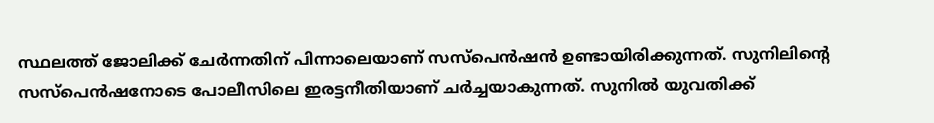സ്ഥലത്ത് ജോലിക്ക് ചേർന്നതിന് പിന്നാലെയാണ് സസ്പെൻഷൻ ഉണ്ടായിരിക്കുന്നത്. സുനിലിന്റെ സസ്പെൻഷനോടെ പോലീസിലെ ഇരട്ടനീതിയാണ് ചർച്ചയാകുന്നത്. സുനിൽ യുവതിക്ക്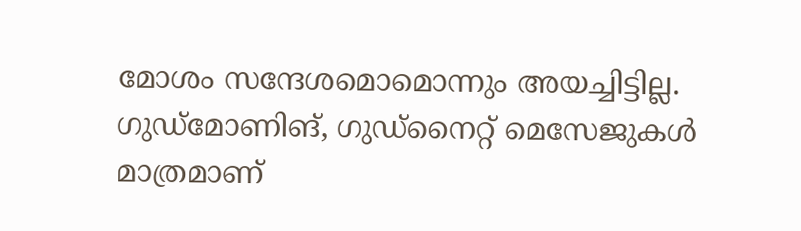മോശം സന്ദേശമൊമൊന്നും അയച്ചിട്ടില്ല. ഗുഡ്മോണിങ്, ഗുഡ്നൈറ്റ് മെസേജുകൾ മാത്രമാണ്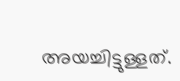അയച്ചിട്ടുള്ളത്.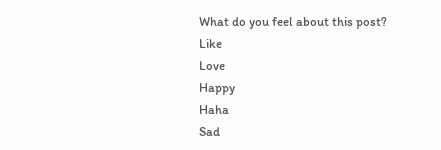What do you feel about this post?
Like
Love
Happy
Haha
Sad